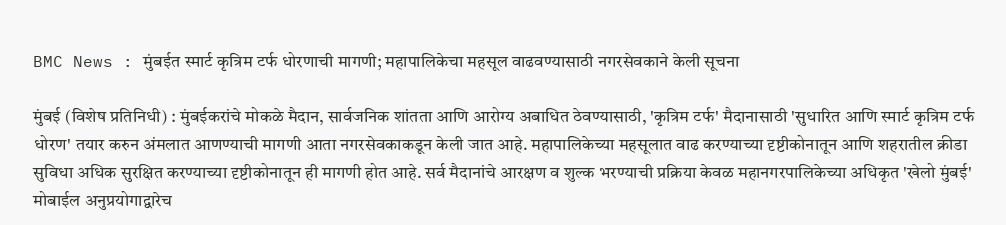BMC News : मुंबईत स्मार्ट कृत्रिम टर्फ धोरणाची मागणी; महापालिकेचा महसूल वाढवण्यासाठी नगरसेवकाने केली सूचना

मुंबई (विशेष प्रतिनिधी) : मुंबईकरांचे मोकळे मैदान, सार्वजनिक शांतता आणि आरोग्य अबाधित ठेवण्यासाठी, 'कृत्रिम टर्फ' मैदानासाठी 'सुधारित आणि स्मार्ट कृत्रिम टर्फ धोरण' तयार करुन अंमलात आणण्याची मागणी आता नगरसेवकाकडून केली जात आहे. महापालिकेच्या महसूलात वाढ करण्याच्या दृष्टीकोनातून आणि शहरातील क्रीडा सुविधा अधिक सुरक्षित करण्याच्या दृष्टीकोनातून ही मागणी होत आहे. सर्व मैदानांचे आरक्षण व शुल्क भरण्याची प्रक्रिया केवळ महानगरपालिकेच्या अधिकृत 'खेलो मुंबई' मोबाईल अनुप्रयोगाद्वारेच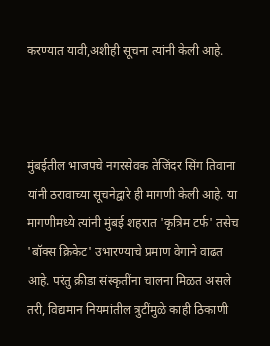करण्यात यावी,अशीही सूचना त्यांनी केली आहे.



मुंबईतील भाजपचे नगरसेवक तेजिंदर सिंग तिवाना यांनी ठरावाच्या सूचनेद्वारे ही मागणी केली आहे. या मागणीमध्ये त्यांनी मुंबई शहरात 'कृत्रिम टर्फ' तसेच 'बॉक्स क्रिकेट' उभारण्याचे प्रमाण वेगाने वाढत आहे. परंतु क्रीडा संस्कृतींना चालना मिळत असले तरी, विद्यमान नियमांतील त्रुटींमुळे काही ठिकाणी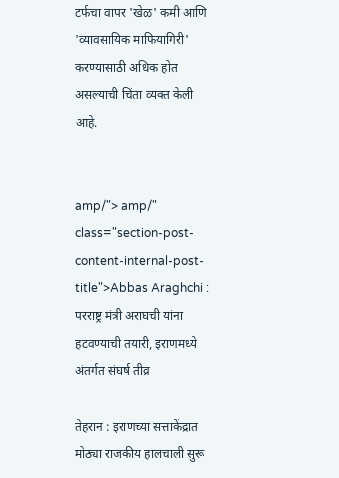टर्फचा वापर 'खेळ' कमी आणि 'व्यावसायिक माफियागिरी' करण्यासाठी अधिक होत असल्याची चिंता व्यक्त केली आहे.


amp/"> amp/" class="section-post-content-internal-post-title">Abbas Araghchi : परराष्ट्र मंत्री अराघची यांना हटवण्याची तयारी, इराणमध्ये अंतर्गत संघर्ष तीव्र

तेहरान : इराणच्या सत्ताकेंद्रात मोठ्या राजकीय हालचाली सुरू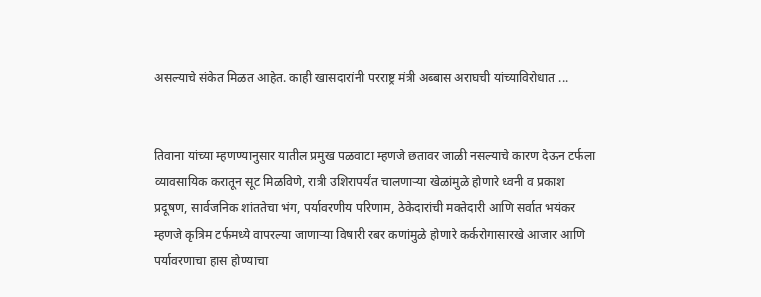असल्याचे संकेत मिळत आहेत. काही खासदारांनी परराष्ट्र मंत्री अब्बास अराघची यांच्याविरोधात ...


तिवाना यांच्या म्हणण्यानुसार यातील प्रमुख पळवाटा म्हणजे छतावर जाळी नसल्याचे कारण देऊन टर्फला व्यावसायिक करातून सूट मिळविणे, रात्री उशिरापर्यंत चालणाऱ्या खेळांमुळे होणारे ध्वनी व प्रकाश प्रदूषण, सार्वजनिक शांततेचा भंग, पर्यावरणीय परिणाम, ठेकेदारांची मक्तेदारी आणि सर्वात भयंकर म्हणजे कृत्रिम टर्फमध्ये वापरल्या जाणाऱ्या विषारी रबर कणांमुळे होणारे कर्करोगासारखे आजार आणि पर्यावरणाचा हास होण्याचा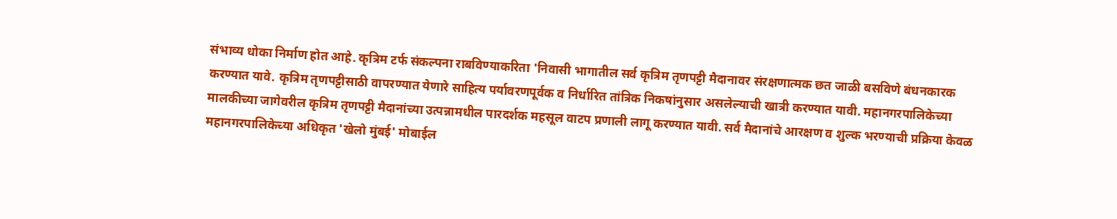संभाव्य धोका निर्माण होत आहे. कृत्रिम टर्फ संकल्पना राबविण्याकरिता 'निवासी भागातील सर्व कृत्रिम तृणपट्टी मैदानावर संरक्षणात्मक छत जाळी बसविणे बंधनकारक करण्यात यावे. कृत्रिम तृणप‌ट्टीसाठी वापरण्यात येणारे साहित्य पर्यावरणपूर्वक व निर्धारित तांत्रिक निकषांनुसार असलेल्याची खात्री करण्यात यावी. महानगरपालिकेच्या मालकीच्या जागेवरील कृत्रिम तृणपट्टी मैदानांच्या उत्पन्नामधील पारदर्शक महसूल वाटप प्रणाली लागू करण्यात यावी. सर्व मैदानांचे आरक्षण व शुल्क भरण्याची प्रक्रिया केवळ महानगरपालिकेच्या अधिकृत 'खेलो मुंबई' मोबाईल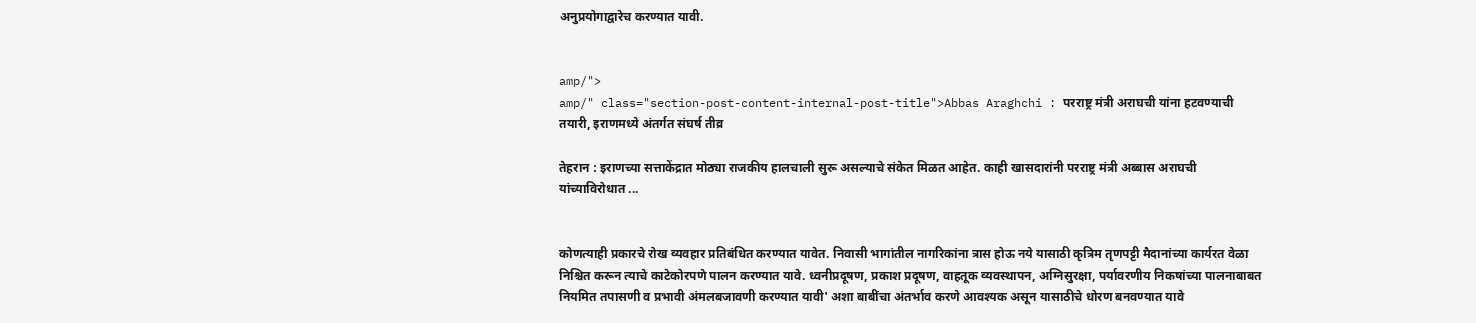अनुप्रयोगाद्वारेच करण्यात यावी.


amp/">
amp/" class="section-post-content-internal-post-title">Abbas Araghchi : परराष्ट्र मंत्री अराघची यांना हटवण्याची तयारी, इराणमध्ये अंतर्गत संघर्ष तीव्र

तेहरान : इराणच्या सत्ताकेंद्रात मोठ्या राजकीय हालचाली सुरू असल्याचे संकेत मिळत आहेत. काही खासदारांनी परराष्ट्र मंत्री अब्बास अराघची यांच्याविरोधात ...


कोणत्याही प्रकारचे रोख व्यवहार प्रतिबंधित करण्यात यावेत. निवासी भागांतील नागरिकांना त्रास होऊ नये यासाठी कृत्रिम तृणप‌ट्टी मैदानांच्या कार्यरत वेळा निश्चित करून त्याचे काटेकोरपणे पालन करण्यात यावे. ध्वनीप्रदूषण, प्रकाश प्रदूषण, वाहतूक व्यवस्थापन, अग्निसुरक्षा, पर्यावरणीय निकषांच्या पालनाबाबत नियमित तपासणी व प्रभावी अंमलबजावणी करण्यात यावी' अशा बाबींचा अंतर्भाव करणे आवश्यक असून यासाठीचे धोरण बनवण्यात यावे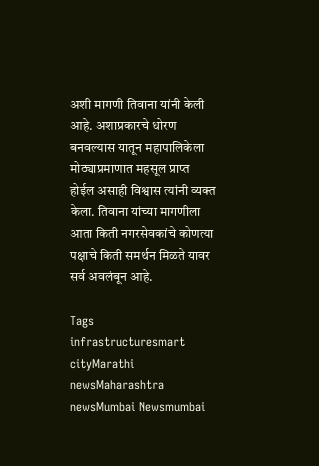अशी मागणी तिवाना यांनी केली आहे. अशाप्रकारचे धोरण बनवल्यास यातून महापालिकेला मोठ्याप्रमाणात महसूल प्राप्त होईल असाही विश्वास त्यांनी व्यक्त केला. तिवाना यांच्या मागणीला आता किती नगरसेवकांचे कोणत्या पक्षाचे किती समर्थन मिळते यावर सर्व अवलंबून आहे.

Tags
infrastructuresmart cityMarathi newsMaharashtra newsMumbai Newsmumbai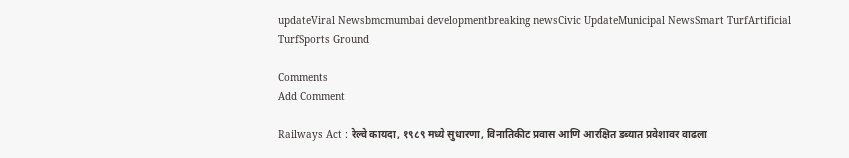updateViral Newsbmcmumbai developmentbreaking newsCivic UpdateMunicipal NewsSmart TurfArtificial TurfSports Ground

Comments
Add Comment

Railways Act : रेल्वे कायदा, १९८९ मध्ये सुधारणा, विनातिकीट प्रवास आणि आरक्षित डब्यात प्रवेशावर वाढला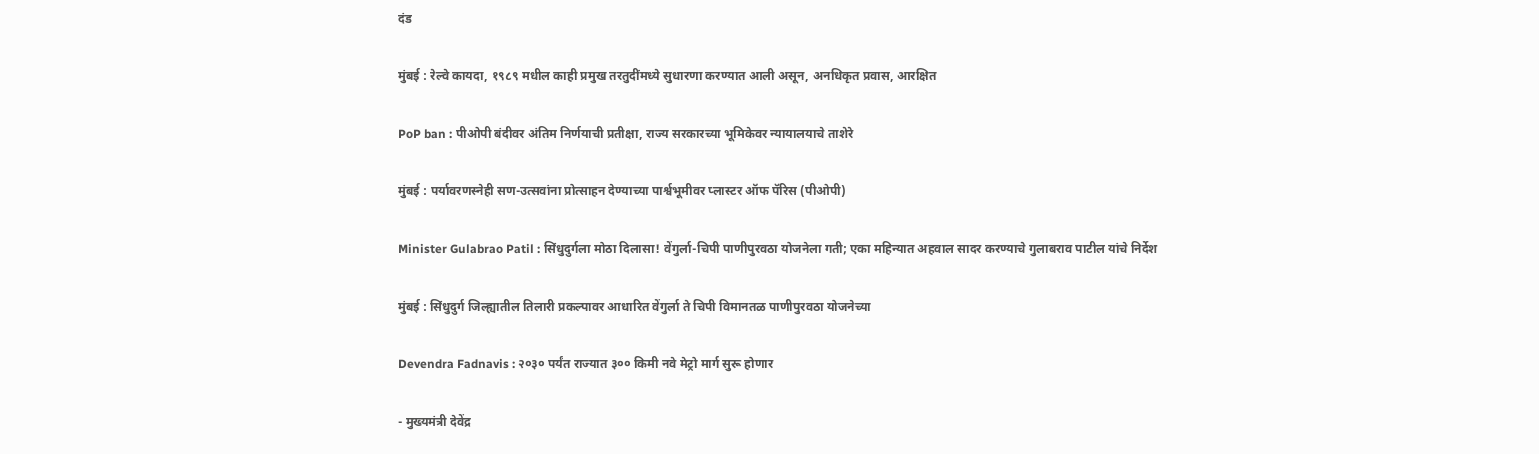दंड

मुंबई : रेल्वे कायदा, १९८९ मधील काही प्रमुख तरतुदींमध्ये सुधारणा करण्यात आली असून, अनधिकृत प्रवास, आरक्षित

PoP ban : पीओपी बंदीवर अंतिम निर्णयाची प्रतीक्षा, राज्य सरकारच्या भूमिकेवर न्यायालयाचे ताशेरे

मुंबई : पर्यावरणस्नेही सण-उत्सवांना प्रोत्साहन देण्याच्या पार्श्वभूमीवर प्लास्टर ऑफ पॅरिस (पीओपी)

Minister Gulabrao Patil : सिंधुदुर्गला मोठा दिलासा! वेंगुर्ला-चिपी पाणीपुरवठा योजनेला गती; एका महिन्यात अहवाल सादर करण्याचे गुलाबराव पाटील यांचे निर्देश

मुंबई : सिंधुदुर्ग जिल्ह्यातील तिलारी प्रकल्पावर आधारित वेंगुर्ला ते चिपी विमानतळ पाणीपुरवठा योजनेच्या

Devendra Fadnavis : २०३० पर्यंत राज्यात ३०० किमी नवे मेट्रो मार्ग सुरू होणार

- मुख्यमंत्री देवेंद्र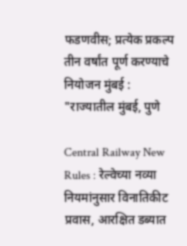फडणवीस; प्रत्येक प्रकल्प तीन वर्षांत पूर्ण करण्याचे नियोजन मुंबई : "राज्यातील मुंबई, पुणे

Central Railway New Rules : रेल्वेच्या नव्या नियमांनुसार विनातिकीट प्रवास, आरक्षित डब्यात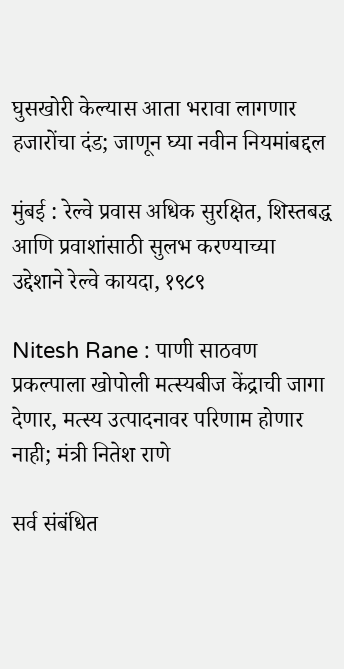घुसखोरी केल्यास आता भरावा लागणार हजारोंचा दंड; जाणून घ्या नवीन नियमांबद्दल

मुंबई : रेल्वे प्रवास अधिक सुरक्षित, शिस्तबद्ध आणि प्रवाशांसाठी सुलभ करण्याच्या उद्देशाने रेल्वे कायदा, १९८९

Nitesh Rane : पाणी साठवण प्रकल्पाला खोपोली मत्स्यबीज केंद्राची जागा देणार, मत्स्य उत्पादनावर परिणाम होणार नाही; मंत्री नितेश राणे

सर्व संबंधित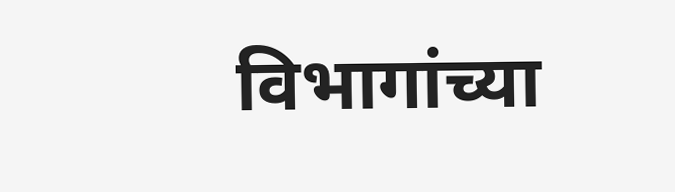विभागांच्या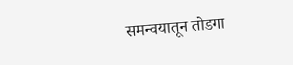समन्वयातून तोडगा